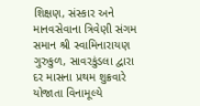શિક્ષણ, સંસ્કાર અને માનવસેવાના ત્રિવેણી સંગમ સમાન શ્રી સ્વામિનારાયણ ગુરુકુળ, સાવરકુંડલા દ્વારા દર માસના પ્રથમ શુક્રવારે યોજાતા વિનામૂલ્યે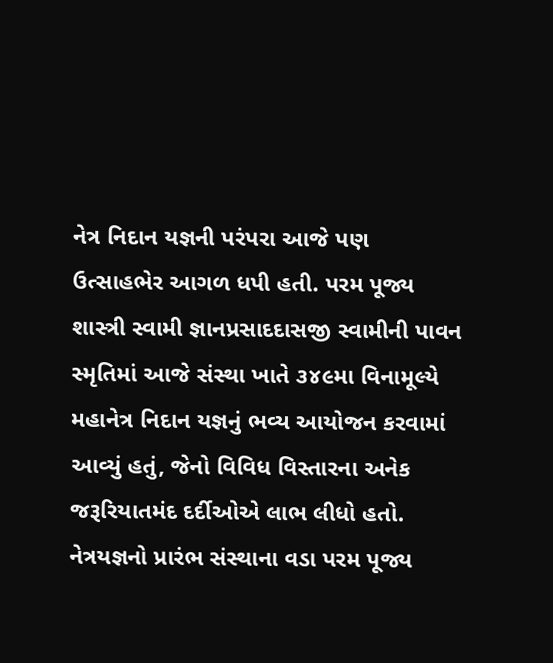નેત્ર નિદાન યજ્ઞની પરંપરા આજે પણ ઉત્સાહભેર આગળ ધપી હતી. પરમ પૂજ્ય શાસ્ત્રી સ્વામી જ્ઞાનપ્રસાદદાસજી સ્વામીની પાવન સ્મૃતિમાં આજે સંસ્થા ખાતે ૩૪૯મા વિનામૂલ્યે મહાનેત્ર નિદાન યજ્ઞનું ભવ્ય આયોજન કરવામાં આવ્યું હતું, જેનો વિવિધ વિસ્તારના અનેક જરૂરિયાતમંદ દર્દીઓએ લાભ લીધો હતો.
નેત્રયજ્ઞનો પ્રારંભ સંસ્થાના વડા પરમ પૂજ્ય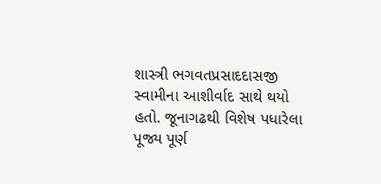શાસ્ત્રી ભગવતપ્રસાદદાસજી સ્વામીના આશીર્વાદ સાથે થયો હતો. જૂનાગઢથી વિશેષ પધારેલા પૂજ્ય પૂર્ણ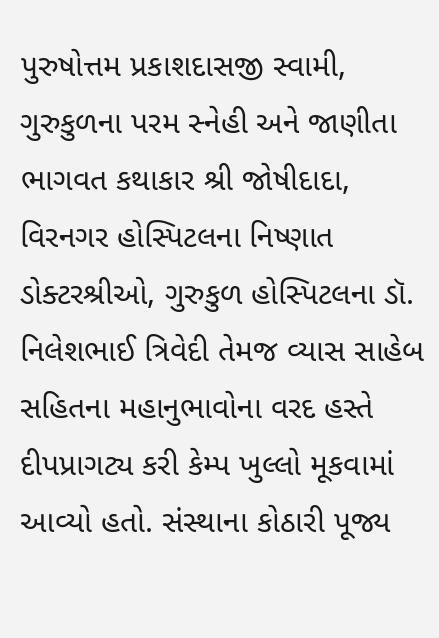પુરુષોત્તમ પ્રકાશદાસજી સ્વામી, ગુરુકુળના પરમ સ્નેહી અને જાણીતા ભાગવત કથાકાર શ્રી જોષીદાદા, વિરનગર હોસ્પિટલના નિષ્ણાત ડોક્ટરશ્રીઓ, ગુરુકુળ હોસ્પિટલના ડૉ. નિલેશભાઈ ત્રિવેદી તેમજ વ્યાસ સાહેબ સહિતના મહાનુભાવોના વરદ હસ્તે દીપપ્રાગટ્ય કરી કેમ્પ ખુલ્લો મૂકવામાં આવ્યો હતો. સંસ્થાના કોઠારી પૂજ્ય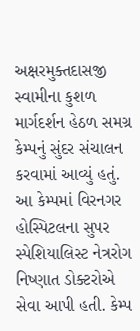અક્ષરમુક્તદાસજી સ્વામીના કુશળ માર્ગદર્શન હેઠળ સમગ્ર કેમ્પનું સુંદર સંચાલન કરવામાં આવ્યું હતું.
આ કેમ્પમાં વિરનગર હોસ્પિટલના સુપર સ્પેશિયાલિસ્ટ નેત્રરોગ નિષ્ણાત ડોક્ટરોએ સેવા આપી હતી. કેમ્પ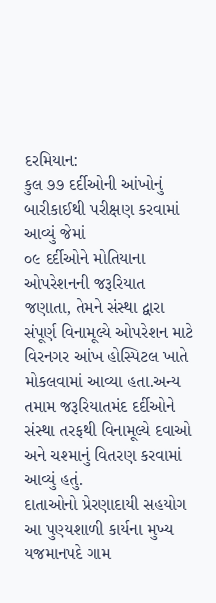દરમિયાન:
કુલ ૭૭ દર્દીઓની આંખોનું બારીકાઈથી પરીક્ષણ કરવામાં આવ્યું જેમાં
૦૯ દર્દીઓને મોતિયાના ઓપરેશનની જરૂરિયાત જણાતા, તેમને સંસ્થા દ્વારા સંપૂર્ણ વિનામૂલ્યે ઓપરેશન માટે વિરનગર આંખ હોસ્પિટલ ખાતે મોકલવામાં આવ્યા હતા.અન્ય તમામ જરૂરિયાતમંદ દર્દીઓને સંસ્થા તરફથી વિનામૂલ્યે દવાઓ અને ચશ્માનું વિતરણ કરવામાં આવ્યું હતું.
દાતાઓનો પ્રેરણાદાયી સહયોગ
આ પુણ્યશાળી કાર્યના મુખ્ય યજમાનપદે ગામ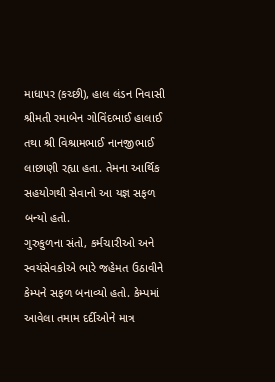માધાપર (કચ્છી), હાલ લંડન નિવાસી શ્રીમતી રમાબેન ગોવિંદભાઈ હાલાઈ તથા શ્રી વિશ્રામભાઈ નાનજીભાઈ લાછાણી રહ્યા હતા. તેમના આર્થિક સહયોગથી સેવાનો આ યજ્ઞ સફળ બન્યો હતો.
ગુરુકુળના સંતો, કર્મચારીઓ અને સ્વયંસેવકોએ ભારે જહેમત ઉઠાવીને કેમ્પને સફળ બનાવ્યો હતો. કેમ્પમાં આવેલા તમામ દર્દીઓને માત્ર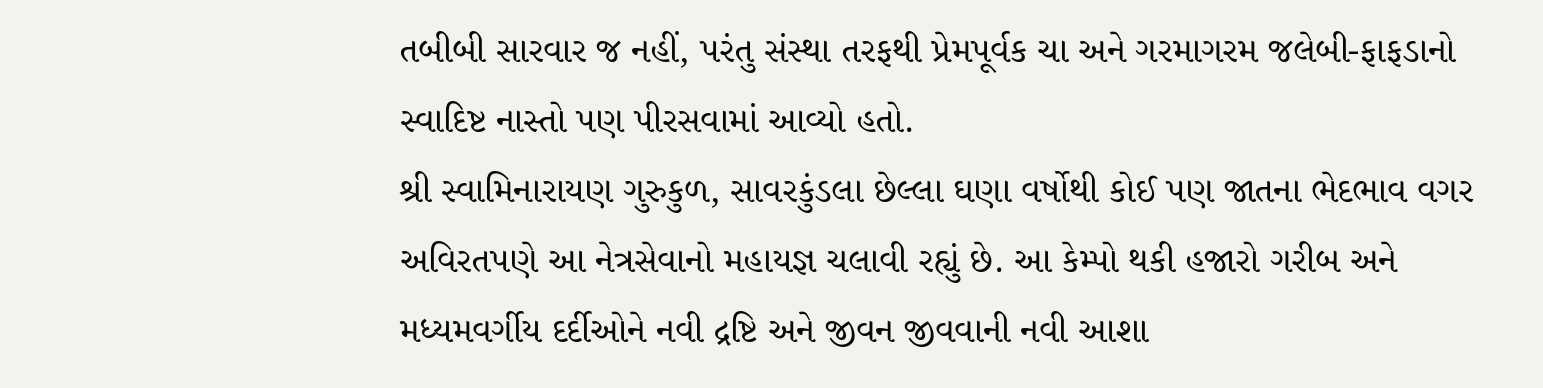તબીબી સારવાર જ નહીં, પરંતુ સંસ્થા તરફથી પ્રેમપૂર્વક ચા અને ગરમાગરમ જલેબી-ફાફડાનો સ્વાદિષ્ટ નાસ્તો પણ પીરસવામાં આવ્યો હતો.
શ્રી સ્વામિનારાયણ ગુરુકુળ, સાવરકુંડલા છેલ્લા ઘણા વર્ષોથી કોઈ પણ જાતના ભેદભાવ વગર અવિરતપણે આ નેત્રસેવાનો મહાયજ્ઞ ચલાવી રહ્યું છે. આ કેમ્પો થકી હજારો ગરીબ અને મધ્યમવર્ગીય દર્દીઓને નવી દ્રષ્ટિ અને જીવન જીવવાની નવી આશા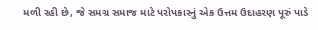મળી રહી છે, જે સમગ્ર સમાજ માટે પરોપકારનું એક ઉત્તમ ઉદાહરણ પૂરું પાડે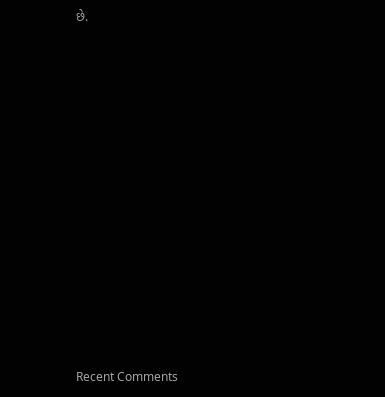છે.

















Recent Comments